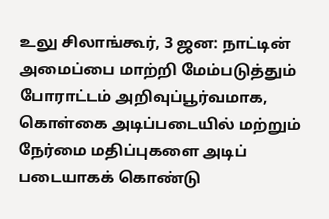உலு சிலாங்கூர், 3 ஜன: நாட்டின் அமைப்பை மாற்றி மேம்படுத்தும் போராட்டம் அறிவுப்பூர்வமாக, கொள்கை அடிப்படையில் மற்றும் நேர்மை மதிப்புகளை அடிப் படையாகக் கொண்டு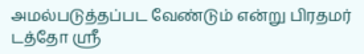அமல்படுத்தப்பட வேண்டும் என்று பிரதமர் டத்தோ ஸ்ரீ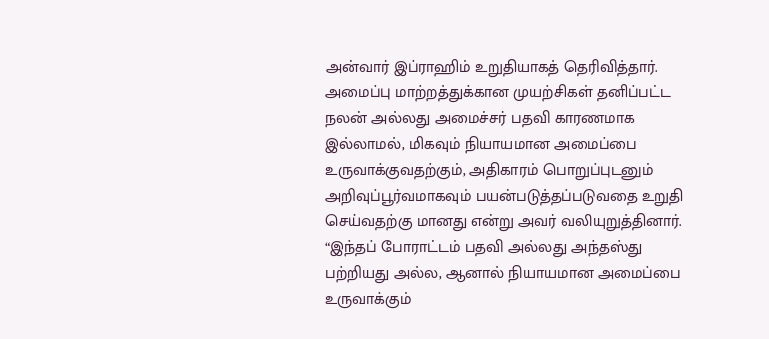அன்வார் இப்ராஹிம் உறுதியாகத் தெரிவித்தார்.
அமைப்பு மாற்றத்துக்கான முயற்சிகள் தனிப்பட்ட நலன் அல்லது அமைச்சர் பதவி காரணமாக இல்லாமல், மிகவும் நியாயமான அமைப்பை உருவாக்குவதற்கும், அதிகாரம் பொறுப்புடனும் அறிவுப்பூர்வமாகவும் பயன்படுத்தப்படுவதை உறுதி செய்வதற்கு மானது என்று அவர் வலியுறுத்தினார்.
“இந்தப் போராட்டம் பதவி அல்லது அந்தஸ்து பற்றியது அல்ல, ஆனால் நியாயமான அமைப்பை உருவாக்கும்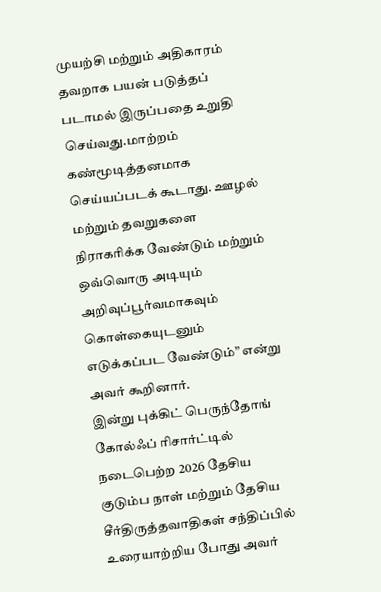முயற்சி மற்றும் அதிகாரம் தவறாக பயன் படுத்தப் படாமல் இருப்பதை உறுதி செய்வது.மாற்றம் கண்மூடித்தனமாக செய்யப்படக் கூடாது. ஊழல் மற்றும் தவறுகளை நிராகரிக்க வேண்டும் மற்றும் ஒவ்வொரு அடியும் அறிவுப்பூர்வமாகவும் கொள்கையுடனும் எடுக்கப்பட வேண்டும்” என்று அவர் கூறினார்.
இன்று புக்கிட் பெருந்தோங் கோல்ஃப் ரிசார்ட்டில் நடைபெற்ற 2026 தேசிய குடும்ப நாள் மற்றும் தேசிய சீர்திருத்தவாதிகள் சந்திப்பில் உரையாற்றிய போது அவர்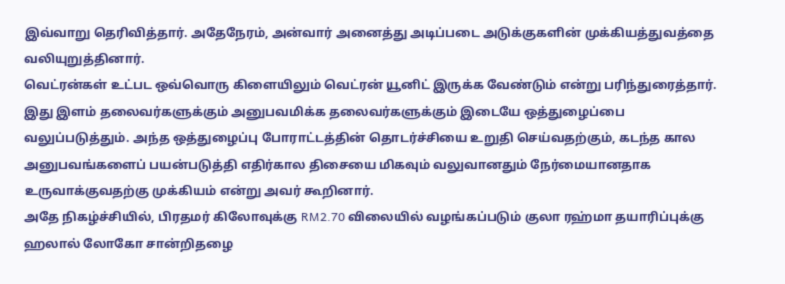இவ்வாறு தெரிவித்தார். அதேநேரம், அன்வார் அனைத்து அடிப்படை அடுக்குகளின் முக்கியத்துவத்தை வலியுறுத்தினார்.
வெட்ரன்கள் உட்பட ஒவ்வொரு கிளையிலும் வெட்ரன் யூனிட் இருக்க வேண்டும் என்று பரிந்துரைத்தார். இது இளம் தலைவர்களுக்கும் அனுபவமிக்க தலைவர்களுக்கும் இடையே ஒத்துழைப்பை வலுப்படுத்தும். அந்த ஒத்துழைப்பு போராட்டத்தின் தொடர்ச்சியை உறுதி செய்வதற்கும், கடந்த கால அனுபவங்களைப் பயன்படுத்தி எதிர்கால திசையை மிகவும் வலுவானதும் நேர்மையானதாக உருவாக்குவதற்கு முக்கியம் என்று அவர் கூறினார்.
அதே நிகழ்ச்சியில், பிரதமர் கிலோவுக்கு RM2.70 விலையில் வழங்கப்படும் குலா ரஹ்மா தயாரிப்புக்கு ஹலால் லோகோ சான்றிதழை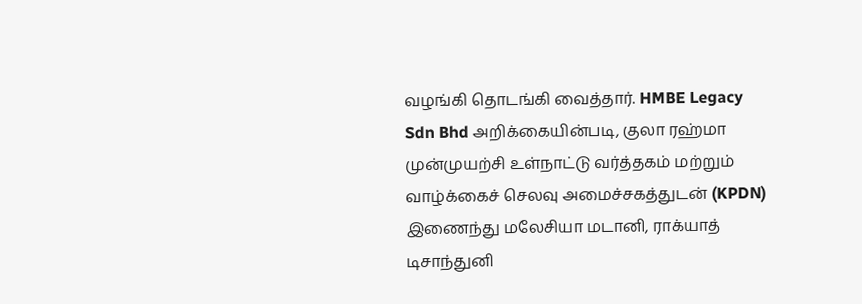வழங்கி தொடங்கி வைத்தார். HMBE Legacy Sdn Bhd அறிக்கையின்படி, குலா ரஹ்மா முன்முயற்சி உள்நாட்டு வர்த்தகம் மற்றும் வாழ்க்கைச் செலவு அமைச்சகத்துடன் (KPDN) இணைந்து மலேசியா மடானி, ராக்யாத் டிசாந்துனி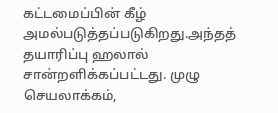கட்டமைப்பின் கீழ் அமல்படுத்தப்படுகிறது.அந்தத் தயாரிப்பு ஹலால் சான்றளிக்கப்பட்டது. முழு செயலாக்கம்,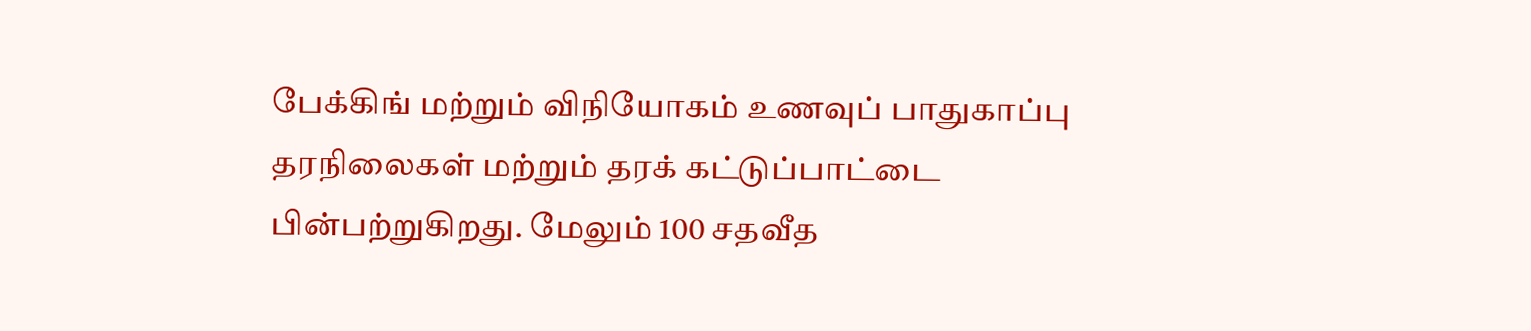பேக்கிங் மற்றும் விநியோகம் உணவுப் பாதுகாப்பு தரநிலைகள் மற்றும் தரக் கட்டுப்பாட்டை பின்பற்றுகிறது. மேலும் 100 சதவீத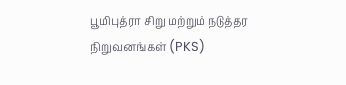பூமிபுத்ரா சிறு மற்றும் நடுத்தர நிறுவனங்கள் (PKS)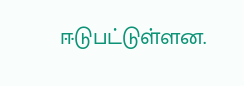ஈடுபட்டுள்ளன.